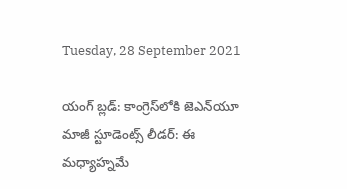Tuesday, 28 September 2021

యంగ్ బ్లడ్: కాంగ్రెస్‌లోకి జెఎన్‌యూ మాజీ స్టూడెంట్స్ లీడర్: ఈ మధ్యాహ్నమే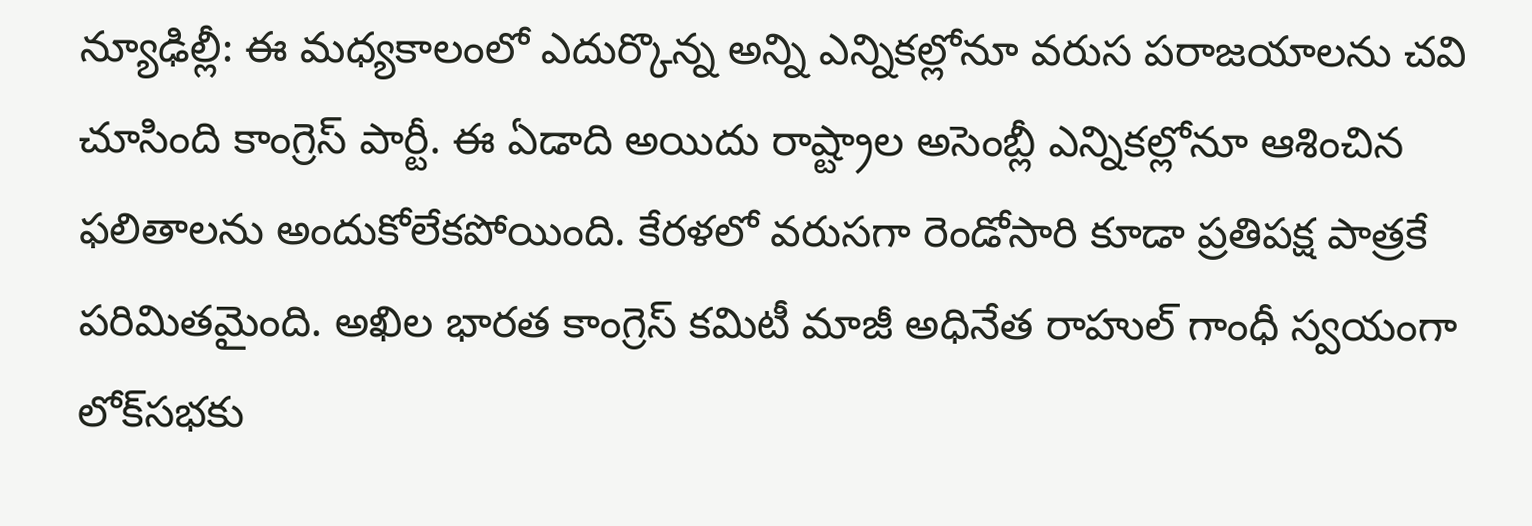న్యూఢిల్లీ: ఈ మధ్యకాలంలో ఎదుర్కొన్న అన్ని ఎన్నికల్లోనూ వరుస పరాజయాలను చవి చూసింది కాంగ్రెస్ పార్టీ. ఈ ఏడాది అయిదు రాష్ట్రాల అసెంబ్లీ ఎన్నికల్లోనూ ఆశించిన ఫలితాలను అందుకోలేకపోయింది. కేరళలో వరుసగా రెండోసారి కూడా ప్రతిపక్ష పాత్రకే పరిమితమైంది. అఖిల భారత కాంగ్రెస్ కమిటీ మాజీ అధినేత రాహుల్ గాంధీ స్వయంగా లోక్‌సభకు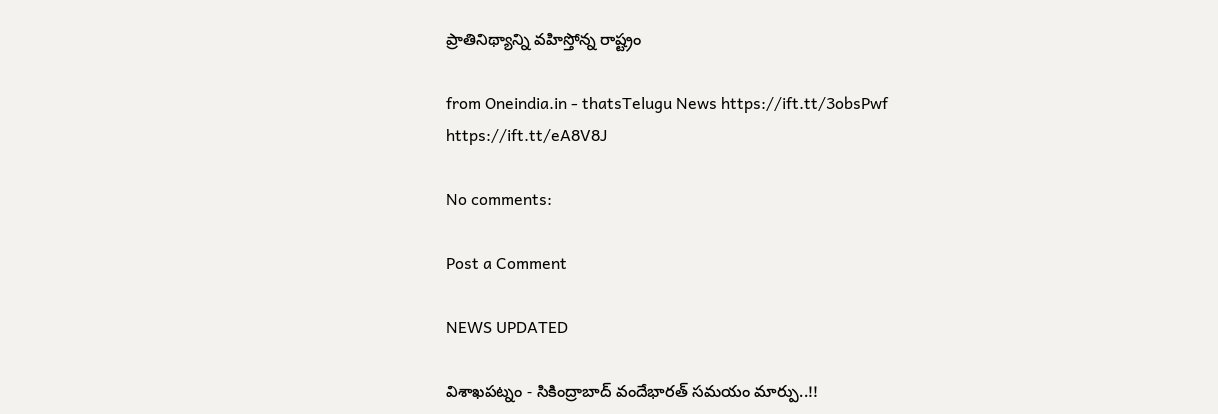ప్రాతినిథ్యాన్ని వహిస్తోన్న రాష్ట్రం

from Oneindia.in - thatsTelugu News https://ift.tt/3obsPwf
https://ift.tt/eA8V8J

No comments:

Post a Comment

NEWS UPDATED

విశాఖపట్నం - సికింద్రాబాద్ వందేభారత్ సమయం మార్పు..!!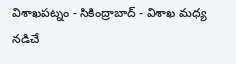విశాఖపట్నం - సికింద్రాబాద్ - విశాఖ మధ్య నడిచే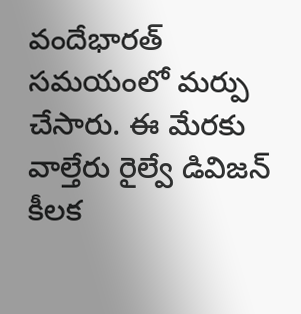వందేభారత్ సమయంలో మర్పు చేసారు. ఈ మేరకు వాల్తేరు రైల్వే డివిజన్ కీలక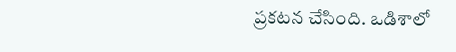ప్రకటన చేసింది. ఒడిశాలో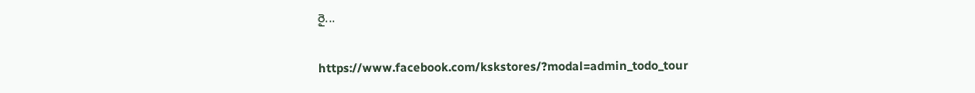రై...

https://www.facebook.com/kskstores/?modal=admin_todo_tour